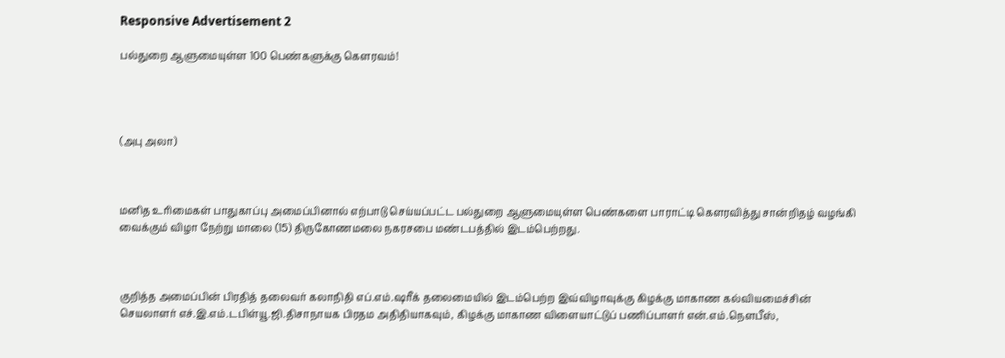Responsive Advertisement 2

பல்துறை ஆளுமையுள்ள 100 பெண்களுக்கு கௌரவம்!




(அபு அலா)



மனித உரிமைகள் பாதுகாப்பு அமைப்பினால் எற்பாடு செய்யப்பட்ட பல்துறை ஆளுமையுள்ள பெண்களை பாராட்டி கௌரவித்து சான்றிதழ் வழங்கி வைக்கும் விழா நேற்று மாலை (15) திருகோணமலை நகரசபை மண்டபத்தில் இடம்பெற்றது.



குறித்த அமைப்பின் பிரதித் தலைவர் கலாநிதி எப்.எம்.ஷரீக் தலைமையில் இடம்பெற்ற இவ்விழாவுக்கு கிழக்கு மாகாண கல்வியமைச்சின் செயலாளர் எச்.இ.எம்.டபிள்யூ.ஜி.திசாநாயக பிரதம அதிதியாகவும், கிழக்கு மாகாண விளையாட்டுப் பணிப்பாளர் என்.எம்.நௌபீஸ்,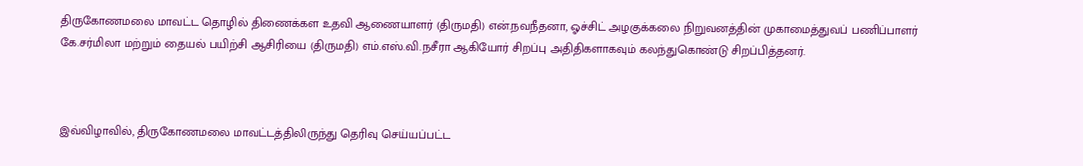திருகோணமலை மாவட்ட தொழில் திணைக்கள உதவி ஆணையாளர் (திருமதி) என்.நவநீதனா, ஓச்சிட் அழகுக்கலை நிறுவனத்தின் முகாமைத்துவப் பணிப்பாளர் கே.சர்மிலா மற்றும் தையல் பயிற்சி ஆசிரியை (திருமதி) எம்.எஸ்.வி.நசீரா ஆகியோர் சிறப்பு அதிதிகளாகவும் கலந்துகொண்டு சிறப்பித்தனர்.



இவ்விழாவில், திருகோணமலை மாவட்டத்திலிருந்து தெரிவு செய்யப்பட்ட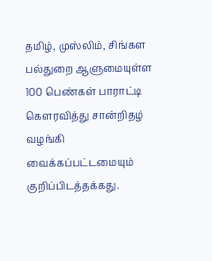தமிழ், முஸ்லிம், சிங்கள பல்துறை ஆளுமையுள்ள 100 பெண்கள் பாராட்டி கௌரவித்து சான்றிதழ் வழங்கி வைக்கப்பட்டமையும் குறிப்பிடத்தக்கது.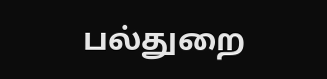பல்துறை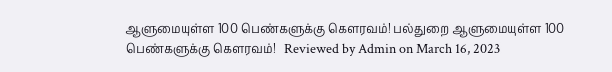ஆளுமையுள்ள 100 பெண்களுக்கு கௌரவம்! பல்துறை ஆளுமையுள்ள 100 பெண்களுக்கு கௌரவம்!   Reviewed by Admin on March 16, 2023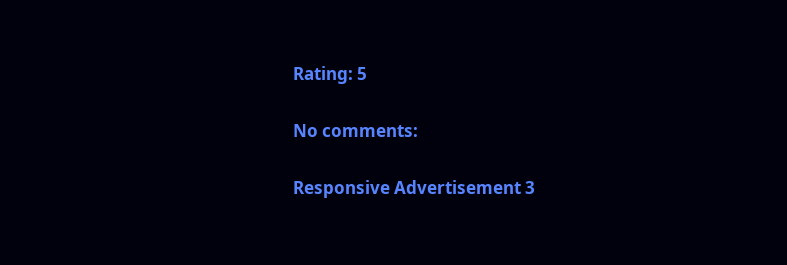Rating: 5

No comments:

Responsive Advertisement 3